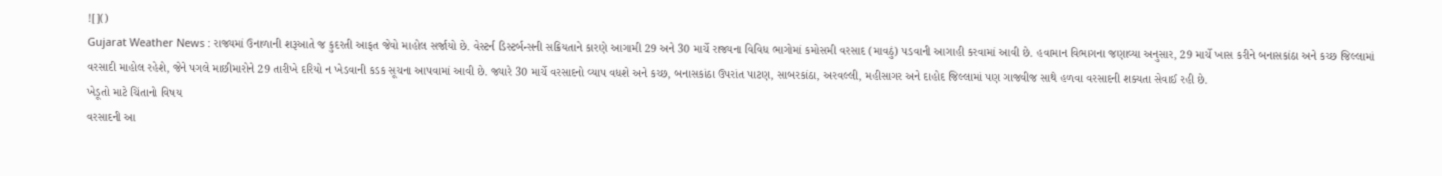![]()
Gujarat Weather News : રાજ્યમાં ઉનાળાની શરૂઆતે જ કુદરતી આફત જેવો માહોલ સર્જાયો છે. વેસ્ટર્ન ડિસ્ટર્બન્સની સક્રિયતાને કારણે આગામી 29 અને 30 માર્ચે રાજ્યના વિવિધ ભાગોમાં કમોસમી વરસાદ (માવઠું) પડવાની આગાહી કરવામાં આવી છે. હવામાન વિભાગના જણાવ્યા અનુસાર, 29 માર્ચે ખાસ કરીને બનાસકાંઠા અને કચ્છ જિલ્લામાં વરસાદી માહોલ રહેશે, જેને પગલે માછીમારોને 29 તારીખે દરિયો ન ખેડવાની કડક સૂચના આપવામાં આવી છે. જ્યારે 30 માર્ચે વરસાદનો વ્યાપ વધશે અને કચ્છ, બનાસકાંઠા ઉપરાંત પાટણ, સાબરકાંઠા, અરવલ્લી, મહીસાગર અને દાહોદ જિલ્લામાં પણ ગાજવીજ સાથે હળવા વરસાદની શક્યતા સેવાઈ રહી છે.
ખેડૂતો માટે ચિંતાનો વિષય
વરસાદની આ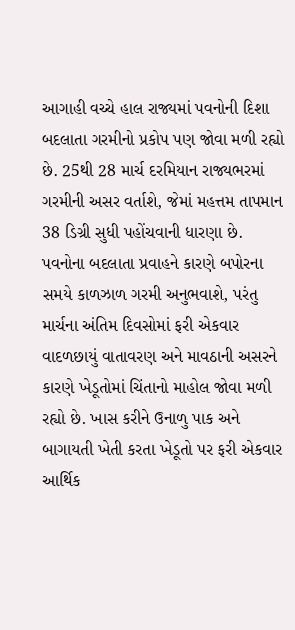આગાહી વચ્ચે હાલ રાજ્યમાં પવનોની દિશા બદલાતા ગરમીનો પ્રકોપ પણ જોવા મળી રહ્યો છે. 25થી 28 માર્ચ દરમિયાન રાજ્યભરમાં ગરમીની અસર વર્તાશે, જેમાં મહત્તમ તાપમાન 38 ડિગ્રી સુધી પહોંચવાની ધારણા છે. પવનોના બદલાતા પ્રવાહને કારણે બપોરના સમયે કાળઝાળ ગરમી અનુભવાશે, પરંતુ માર્ચના અંતિમ દિવસોમાં ફરી એકવાર વાદળછાયું વાતાવરણ અને માવઠાની અસરને કારણે ખેડૂતોમાં ચિંતાનો માહોલ જોવા મળી રહ્યો છે. ખાસ કરીને ઉનાળુ પાક અને બાગાયતી ખેતી કરતા ખેડૂતો પર ફરી એકવાર આર્થિક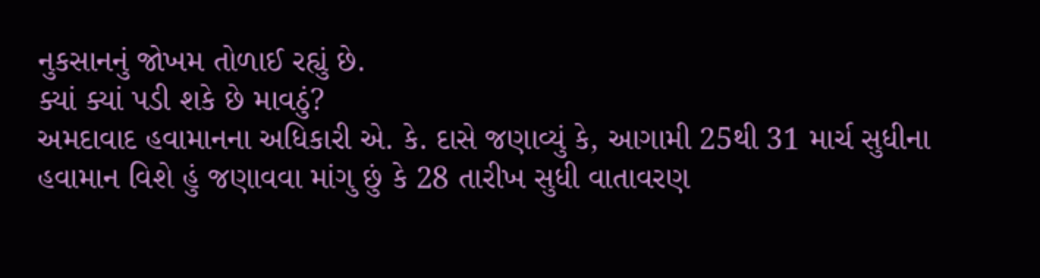નુકસાનનું જોખમ તોળાઈ રહ્યું છે.
ક્યાં ક્યાં પડી શકે છે માવઠું?
અમદાવાદ હવામાનના અધિકારી એ. કે. દાસે જણાવ્યું કે, આગામી 25થી 31 માર્ચ સુધીના હવામાન વિશે હું જણાવવા માંગુ છું કે 28 તારીખ સુધી વાતાવરણ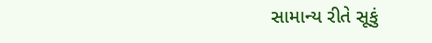સામાન્ય રીતે સૂકું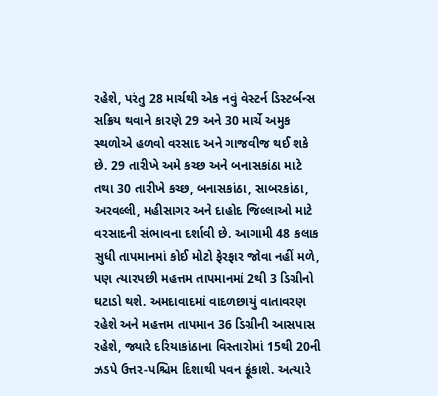રહેશે, પરંતુ 28 માર્ચથી એક નવું વેસ્ટર્ન ડિસ્ટર્બન્સ સક્રિય થવાને કારણે 29 અને 30 માર્ચે અમુક સ્થળોએ હળવો વરસાદ અને ગાજવીજ થઈ શકે છે. 29 તારીખે અમે કચ્છ અને બનાસકાંઠા માટે તથા 30 તારીખે કચ્છ, બનાસકાંઠા, સાબરકાંઠા, અરવલ્લી, મહીસાગર અને દાહોદ જિલ્લાઓ માટે વરસાદની સંભાવના દર્શાવી છે. આગામી 48 કલાક સુધી તાપમાનમાં કોઈ મોટો ફેરફાર જોવા નહીં મળે, પણ ત્યારપછી મહત્તમ તાપમાનમાં 2થી 3 ડિગ્રીનો ઘટાડો થશે. અમદાવાદમાં વાદળછાયું વાતાવરણ રહેશે અને મહત્તમ તાપમાન 36 ડિગ્રીની આસપાસ રહેશે, જ્યારે દરિયાકાંઠાના વિસ્તારોમાં 15થી 20ની ઝડપે ઉત્તર-પશ્ચિમ દિશાથી પવન ફૂંકાશે. અત્યારે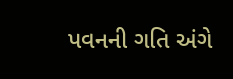પવનની ગતિ અંગે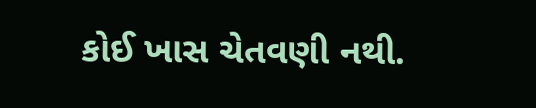કોઈ ખાસ ચેતવણી નથી.